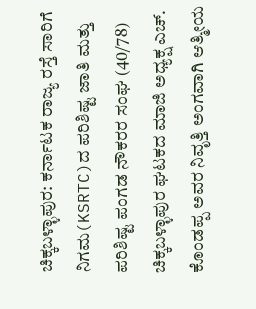ಚಿಕ್ಕಬಳ್ಳಾಪುರ: ಕರ್ನಾಟಕ ರಾಜ್ಯ ರಸ್ತೆ ಸಾರಿಗೆ ನಿಗಮ(KSRTC)ದ ಪರಿಶಿಷ್ಟ ಜಾತಿ ಮತ್ತು ಪರಿಶಿಷ್ಟ ಪಂಗಡ ನೌಕರರ ಸಂಘ (40/78) ಚಿಕ್ಕಬಳ್ಳಾಪುರ ಘಟಕದ ಮಾಜಿ ಅಧ್ಯಕ್ಷ ಎಚ್. ಕೊಂಡಪ್ಪ ಅವರ ನಿವೃತ್ತಿ ಅಂಗವಾಗಿ ಆತ್ಮೀಯ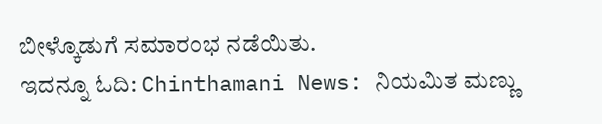ಬೀಳ್ಕೊಡುಗೆ ಸಮಾರಂಭ ನಡೆಯಿತು.
ಇದನ್ನೂ ಓದಿ: Chinthamani News: ನಿಯಮಿತ ಮಣ್ಣು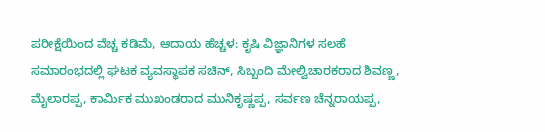ಪರೀಕ್ಷೆಯಿಂದ ವೆಚ್ಚ ಕಡಿಮೆ, ಆದಾಯ ಹೆಚ್ಚಳ: ಕೃಷಿ ವಿಜ್ಞಾನಿಗಳ ಸಲಹೆ
ಸಮಾರಂಭದಲ್ಲಿ ಘಟಕ ವ್ಯವಸ್ಥಾಪಕ ಸಚಿನ್, ಸಿಬ್ಬಂದಿ ಮೇಲ್ವಿಚಾರಕರಾದ ಶಿವಣ್ಣ, ಮೈಲಾರಪ್ಪ, ಕಾರ್ಮಿಕ ಮುಖಂಡರಾದ ಮುನಿಕೃಷ್ಣಪ್ಪ, ಸರ್ವಣ ಚೆನ್ನರಾಯಪ್ಪ,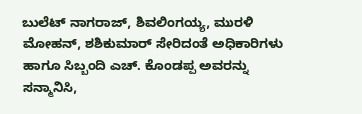ಬುಲೆಟ್ ನಾಗರಾಜ್, ಶಿವಲಿಂಗಯ್ಯ, ಮುರಳಿ ಮೋಹನ್, ಶಶಿಕುಮಾರ್ ಸೇರಿದಂತೆ ಅಧಿಕಾರಿಗಳು ಹಾಗೂ ಸಿಬ್ಬಂದಿ ಎಚ್. ಕೊಂಡಪ್ಪ ಅವರನ್ನು ಸನ್ಮಾನಿಸಿ,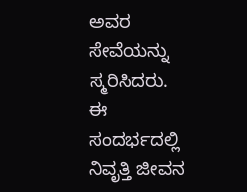ಅವರ ಸೇವೆಯನ್ನು ಸ್ಮರಿಸಿದರು.
ಈ ಸಂದರ್ಭದಲ್ಲಿ ನಿವೃತ್ತಿ ಜೀವನ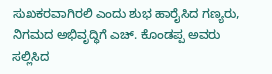ಸುಖಕರವಾಗಿರಲಿ ಎಂದು ಶುಭ ಹಾರೈಸಿದ ಗಣ್ಯರು, ನಿಗಮದ ಅಭಿವೃದ್ಧಿಗೆ ಎಚ್. ಕೊಂಡಪ್ಪ ಅವರು ಸಲ್ಲಿಸಿದ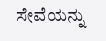ಸೇವೆಯನ್ನು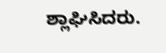ಶ್ಲಾಘಿಸಿದರು.